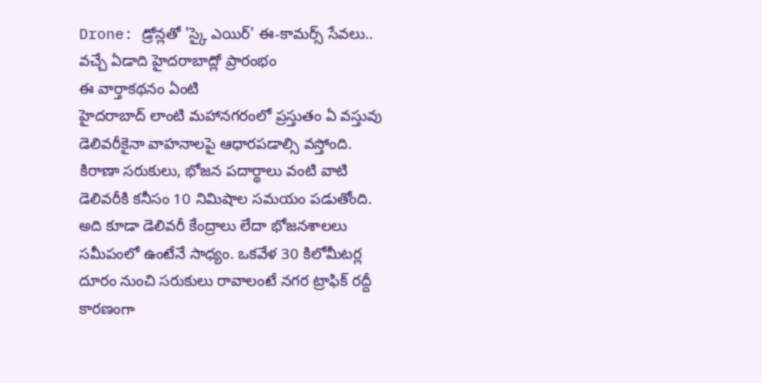Drone: డ్రోన్లతో 'స్కై ఎయిర్' ఈ-కామర్స్ సేవలు.. వచ్చే ఏడాది హైదరాబాద్లో ప్రారంభం
ఈ వార్తాకథనం ఏంటి
హైదరాబాద్ లాంటి మహానగరంలో ప్రస్తుతం ఏ వస్తువు డెలివరీకైనా వాహనాలపై ఆధారపడాల్సి వస్తోంది. కిరాణా సరుకులు, భోజన పదార్థాలు వంటి వాటి డెలివరీకి కనీసం 10 నిమిషాల సమయం పడుతోంది. అది కూడా డెలివరీ కేంద్రాలు లేదా భోజనశాలలు సమీపంలో ఉంటేనే సాధ్యం. ఒకవేళ 30 కిలోమీటర్ల దూరం నుంచి సరుకులు రావాలంటే నగర ట్రాఫిక్ రద్దీ కారణంగా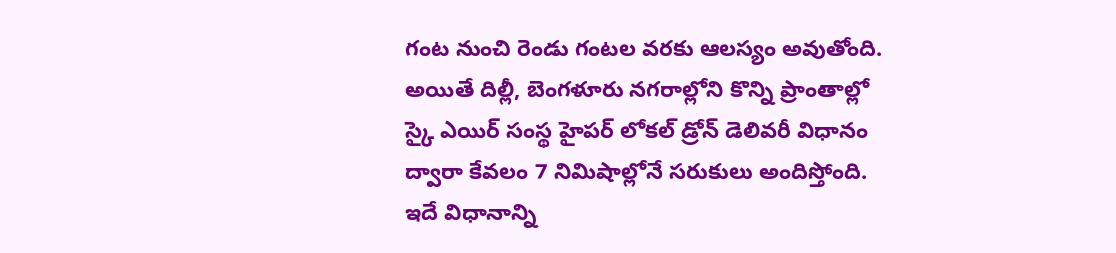గంట నుంచి రెండు గంటల వరకు ఆలస్యం అవుతోంది. అయితే దిల్లీ, బెంగళూరు నగరాల్లోని కొన్ని ప్రాంతాల్లో స్కై ఎయిర్ సంస్థ హైపర్ లోకల్ డ్రోన్ డెలివరీ విధానం ద్వారా కేవలం 7 నిమిషాల్లోనే సరుకులు అందిస్తోంది. ఇదే విధానాన్ని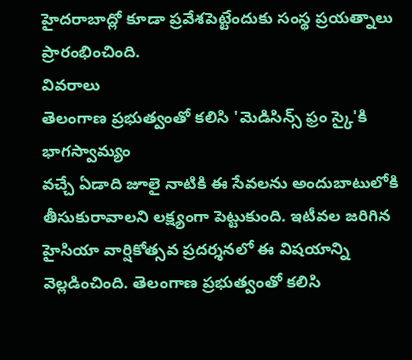హైదరాబాద్లో కూడా ప్రవేశపెట్టేందుకు సంస్థ ప్రయత్నాలు ప్రారంభించింది.
వివరాలు
తెలంగాణ ప్రభుత్వంతో కలిసి 'మెడిసిన్స్ ఫ్రం స్కై'కి భాగస్వామ్యం
వచ్చే ఏడాది జూలై నాటికి ఈ సేవలను అందుబాటులోకి తీసుకురావాలని లక్ష్యంగా పెట్టుకుంది. ఇటీవల జరిగిన హైసియా వార్షికోత్సవ ప్రదర్శనలో ఈ విషయాన్ని వెల్లడించింది. తెలంగాణ ప్రభుత్వంతో కలిసి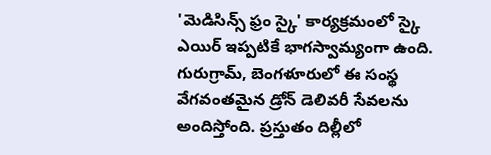'మెడిసిన్స్ ఫ్రం స్కై' కార్యక్రమంలో స్కై ఎయిర్ ఇప్పటికే భాగస్వామ్యంగా ఉంది. గురుగ్రామ్, బెంగళూరులో ఈ సంస్థ వేగవంతమైన డ్రోన్ డెలివరీ సేవలను అందిస్తోంది. ప్రస్తుతం దిల్లీలో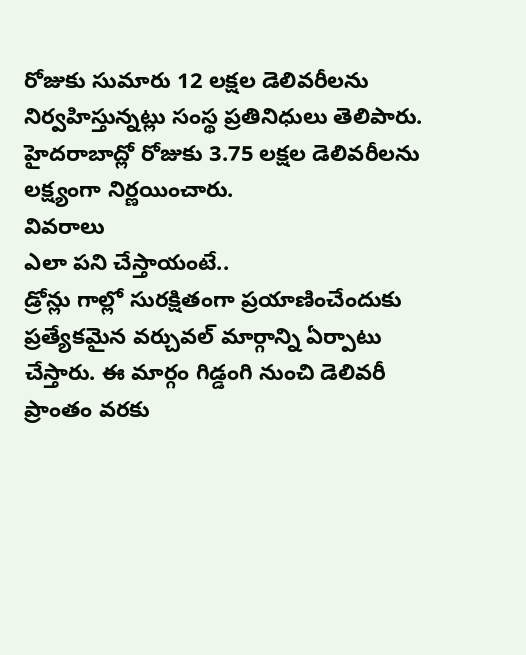రోజుకు సుమారు 12 లక్షల డెలివరీలను నిర్వహిస్తున్నట్లు సంస్థ ప్రతినిధులు తెలిపారు. హైదరాబాద్లో రోజుకు 3.75 లక్షల డెలివరీలను లక్ష్యంగా నిర్ణయించారు.
వివరాలు
ఎలా పని చేస్తాయంటే..
డ్రోన్లు గాల్లో సురక్షితంగా ప్రయాణించేందుకు ప్రత్యేకమైన వర్చువల్ మార్గాన్ని ఏర్పాటు చేస్తారు. ఈ మార్గం గిడ్డంగి నుంచి డెలివరీ ప్రాంతం వరకు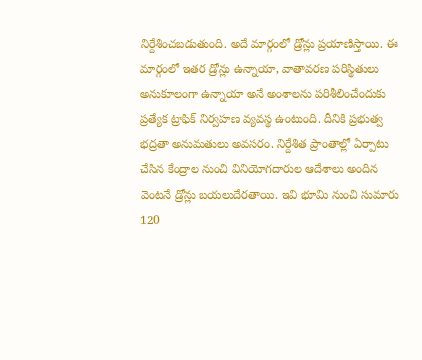నిర్దేశించబడుతుంది. అదే మార్గంలో డ్రోన్లు ప్రయాణిస్తాయి. ఈ మార్గంలో ఇతర డ్రోన్లు ఉన్నాయా, వాతావరణ పరిస్థితులు అనుకూలంగా ఉన్నాయా అనే అంశాలను పరిశీలించేందుకు ప్రత్యేక ట్రాఫిక్ నిర్వహణ వ్యవస్థ ఉంటుంది. దీనికి ప్రభుత్వ భద్రతా అనుమతులు అవసరం. నిర్దేశిత ప్రాంతాల్లో ఏర్పాటు చేసిన కేంద్రాల నుంచి వినియోగదారుల ఆదేశాలు అందిన వెంటనే డ్రోన్లు బయలుదేరతాయి. ఇవి భూమి నుంచి సుమారు 120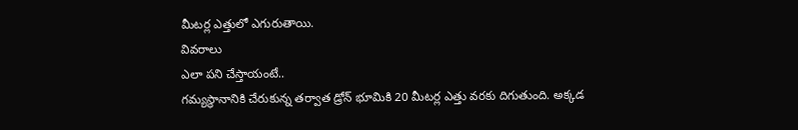మీటర్ల ఎత్తులో ఎగురుతాయి.
వివరాలు
ఎలా పని చేస్తాయంటే..
గమ్యస్థానానికి చేరుకున్న తర్వాత డ్రోన్ భూమికి 20 మీటర్ల ఎత్తు వరకు దిగుతుంది. అక్కడ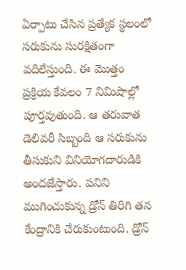ఏర్పాటు చేసిన ప్రత్యేక స్థలంలో సరుకును సురక్షితంగా వదిలేస్తుంది. ఈ మొత్తం ప్రక్రియ కేవలం 7 నిమిషాల్లో పూర్తవుతుంది. ఆ తరువాత డెలివరీ సిబ్బంది ఆ సరుకును తీసుకుని వినియోగదారుడికి అందజేస్తారు. పనిని ముగించుకున్న డ్రోన్ తిరిగి తన కేంద్రానికి చేరుకుంటుంది. డ్రోన్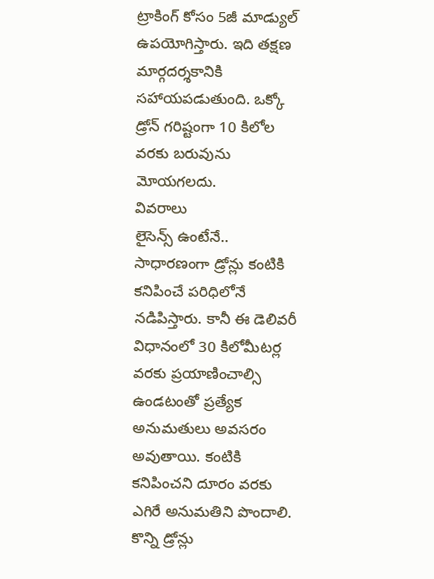ట్రాకింగ్ కోసం 5జీ మాడ్యుల్ ఉపయోగిస్తారు. ఇది తక్షణ మార్గదర్శకానికి సహాయపడుతుంది. ఒక్కో డ్రోన్ గరిష్టంగా 10 కిలోల వరకు బరువును మోయగలదు.
వివరాలు
లైసెన్స్ ఉంటేనే..
సాధారణంగా డ్రోన్లు కంటికి కనిపించే పరిధిలోనే నడిపిస్తారు. కానీ ఈ డెలివరీ విధానంలో 30 కిలోమీటర్ల వరకు ప్రయాణించాల్సి ఉండటంతో ప్రత్యేక అనుమతులు అవసరం అవుతాయి. కంటికి కనిపించని దూరం వరకు ఎగిరే అనుమతిని పొందాలి. కొన్ని డ్రోన్లు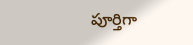పూర్తిగా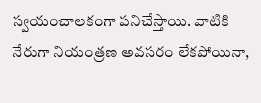స్వయంచాలకంగా పనిచేస్తాయి. వాటికి నేరుగా నియంత్రణ అవసరం లేకపోయినా,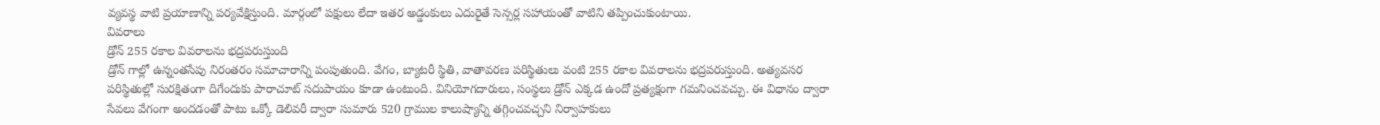వ్యవస్థ వాటి ప్రయాణాన్ని పర్యవేక్షిస్తుంది. మార్గంలో పక్షులు లేదా ఇతర అడ్డంకులు ఎదురైతే సెన్సర్ల సహాయంతో వాటిని తప్పించుకుంటాయి.
వివరాలు
డ్రోన్ 255 రకాల వివరాలను భద్రపరుస్తుంది
డ్రోన్ గాల్లో ఉన్నంతసేపు నిరంతరం సమాచారాన్ని పంపుతుంది. వేగం, బ్యాటరీ స్థితి, వాతావరణ పరిస్థితులు వంటి 255 రకాల వివరాలను భద్రపరుస్తుంది. అత్యవసర పరిస్థితుల్లో సురక్షితంగా దిగేందుకు పారాచూట్ సదుపాయం కూడా ఉంటుంది. వినియోగదారులు, సంస్థలు డ్రోన్ ఎక్కడ ఉందో ప్రత్యక్షంగా గమనించవచ్చు. ఈ విధానం ద్వారా సేవలు వేగంగా అందడంతో పాటు ఒక్కో డెలివరీ ద్వారా సుమారు 520 గ్రాముల కాలుష్యాన్ని తగ్గించవచ్చని నిర్వాహకులు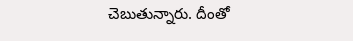చెబుతున్నారు. దీంతో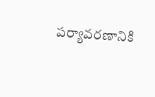పర్యావరణానికి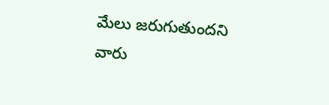మేలు జరుగుతుందని వారు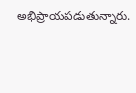అభిప్రాయపడుతున్నారు.